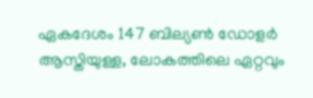ഏകദേശം 147 ബില്യൺ ഡോളർ ആസ്തിയുള്ള, ലോകത്തിലെ ഏറ്റവും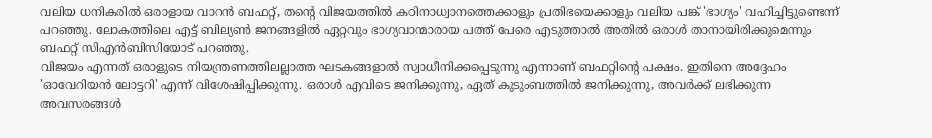വലിയ ധനികരിൽ ഒരാളായ വാറൻ ബഫറ്റ്, തന്റെ വിജയത്തിൽ കഠിനാധ്വാനത്തെക്കാളും പ്രതിഭയെക്കാളും വലിയ പങ്ക് 'ഭാഗ്യം' വഹിച്ചിട്ടുണ്ടെന്ന് പറഞ്ഞു. ലോകത്തിലെ എട്ട് ബില്യൺ ജനങ്ങളിൽ ഏറ്റവും ഭാഗ്യവാന്മാരായ പത്ത് പേരെ എടുത്താൽ അതിൽ ഒരാൾ താനായിരിക്കുമെന്നും ബഫറ്റ് സിഎൻബിസിയോട് പറഞ്ഞു.
വിജയം എന്നത് ഒരാളുടെ നിയന്ത്രണത്തിലല്ലാത്ത ഘടകങ്ങളാൽ സ്വാധീനിക്കപ്പെടുന്നു എന്നാണ് ബഫറ്റിന്റെ പക്ഷം. ഇതിനെ അദ്ദേഹം 'ഓവേറിയൻ ലോട്ടറി' എന്ന് വിശേഷിപ്പിക്കുന്നു. ഒരാൾ എവിടെ ജനിക്കുന്നു, ഏത് കുടുംബത്തിൽ ജനിക്കുന്നു, അവർക്ക് ലഭിക്കുന്ന അവസരങ്ങൾ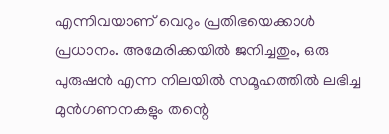എന്നിവയാണ് വെറും പ്രതിഭയെക്കാൾ പ്രധാനം. അമേരിക്കയിൽ ജനിച്ചതും, ഒരു പുരുഷൻ എന്ന നിലയിൽ സമൂഹത്തിൽ ലഭിച്ച മുൻഗണനകളും തന്റെ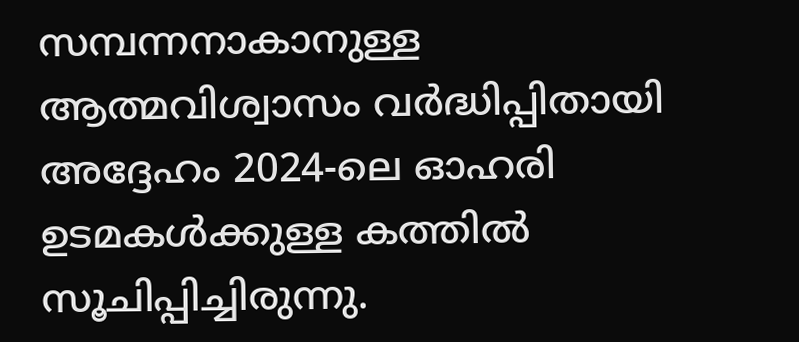സമ്പന്നനാകാനുള്ള ആത്മവിശ്വാസം വർദ്ധിപ്പിതായി അദ്ദേഹം 2024-ലെ ഓഹരി ഉടമകൾക്കുള്ള കത്തിൽ സൂചിപ്പിച്ചിരുന്നു.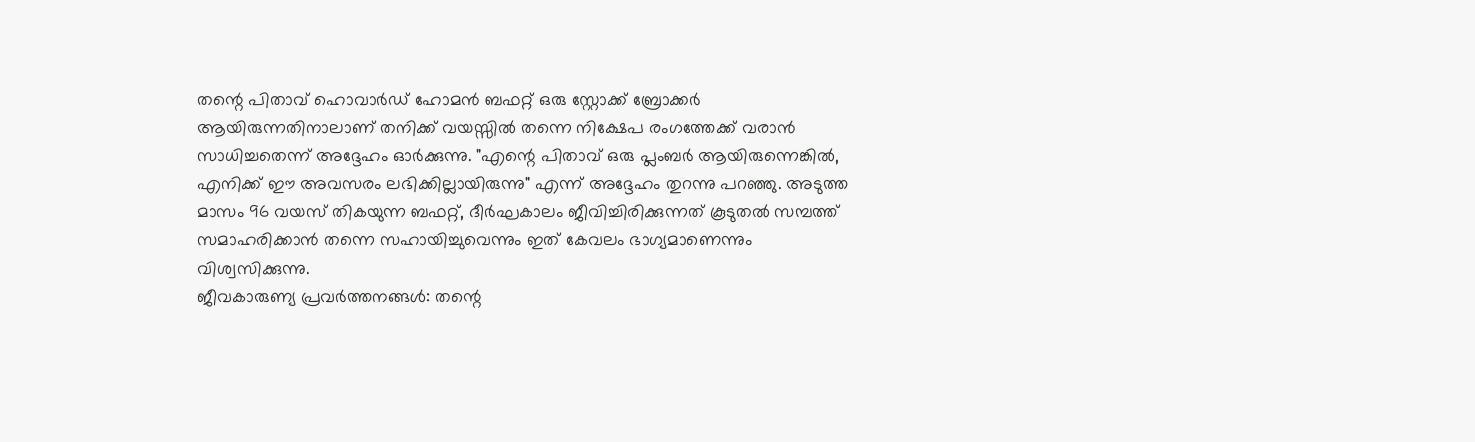തന്റെ പിതാവ് ഹൊവാർഡ് ഹോമൻ ബഫറ്റ് ഒരു സ്റ്റോക്ക് ബ്രോക്കർ ആയിരുന്നതിനാലാണ് തനിക്ക് വയസ്സിൽ തന്നെ നിക്ഷേപ രംഗത്തേക്ക് വരാൻ സാധിച്ചതെന്ന് അദ്ദേഹം ഓർക്കുന്നു. "എന്റെ പിതാവ് ഒരു പ്ലംബർ ആയിരുന്നെങ്കിൽ, എനിക്ക് ഈ അവസരം ലഭിക്കില്ലായിരുന്നു" എന്ന് അദ്ദേഹം തുറന്നു പറഞ്ഞു. അടുത്ത മാസം 96 വയസ് തികയുന്ന ബഫറ്റ്, ദീർഘകാലം ജീവിച്ചിരിക്കുന്നത് കൂടുതൽ സമ്പത്ത് സമാഹരിക്കാൻ തന്നെ സഹായിച്ചുവെന്നും ഇത് കേവലം ഭാഗ്യമാണെന്നും വിശ്വസിക്കുന്നു.
ജീവകാരുണ്യ പ്രവർത്തനങ്ങൾ: തന്റെ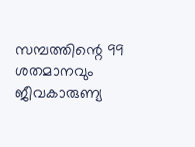സമ്പത്തിന്റെ 99 ശതമാനവും ജീവകാരുണ്യ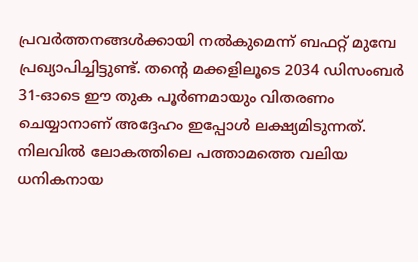പ്രവർത്തനങ്ങൾക്കായി നൽകുമെന്ന് ബഫറ്റ് മുമ്പേ പ്രഖ്യാപിച്ചിട്ടുണ്ട്. തന്റെ മക്കളിലൂടെ 2034 ഡിസംബർ 31-ഓടെ ഈ തുക പൂർണമായും വിതരണം ചെയ്യാനാണ് അദ്ദേഹം ഇപ്പോൾ ലക്ഷ്യമിടുന്നത്. നിലവിൽ ലോകത്തിലെ പത്താമത്തെ വലിയ ധനികനായ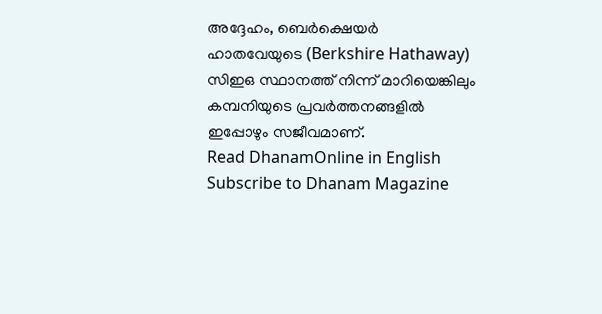അദ്ദേഹം, ബെർക്ഷെയർ ഹാതവേയുടെ (Berkshire Hathaway) സിഇഒ സ്ഥാനത്ത് നിന്ന് മാറിയെങ്കിലും കമ്പനിയുടെ പ്രവർത്തനങ്ങളിൽ ഇപ്പോഴും സജീവമാണ്.
Read DhanamOnline in English
Subscribe to Dhanam Magazine